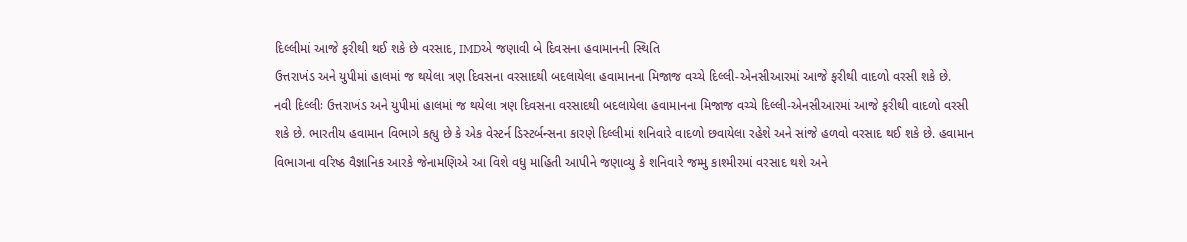દિલ્લીમાં આજે ફરીથી થઈ શકે છે વરસાદ, IMDએ જણાવી બે દિવસના હવામાનની સ્થિતિ
ઉત્તરાખંડ અને યુપીમાં હાલમાં જ થયેલા ત્રણ દિવસના વરસાદથી બદલાયેલા હવામાનના મિજાજ વચ્ચે દિલ્લી-એનસીઆરમાં આજે ફરીથી વાદળો વરસી શકે છે.
નવી દિલ્લીઃ ઉત્તરાખંડ અને યુપીમાં હાલમાં જ થયેલા ત્રણ દિવસના વરસાદથી બદલાયેલા હવામાનના મિજાજ વચ્ચે દિલ્લી-એનસીઆરમાં આજે ફરીથી વાદળો વરસી શકે છે. ભારતીય હવામાન વિભાગે કહ્યુ છે કે એક વેસ્ટર્ન ડિસ્ટર્બન્સના કારણે દિલ્લીમાં શનિવારે વાદળો છવાયેલા રહેશે અને સાંજે હળવો વરસાદ થઈ શકે છે. હવામાન વિભાગના વરિષ્ઠ વૈજ્ઞાનિક આરકે જેનામણિએ આ વિશે વધુ માહિતી આપીને જણાવ્યુ કે શનિવારે જમ્મુ કાશ્મીરમાં વરસાદ થશે અને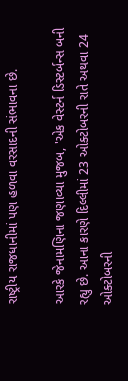રાષ્ટ્રીય રાજધાનીમાં પણ હળવા વરસાદની સંભાવના છે.

આરકે જેનામણિના જણાવ્યા મુજબ, 'એક વેસ્ટર્ન ડિસ્ટર્બન્સ બની રહ્યુ છે. આના કારણે દિલ્લીમાં 23 ઓક્ટોબરની રાતે અથવા 24 ઓક્ટોબરની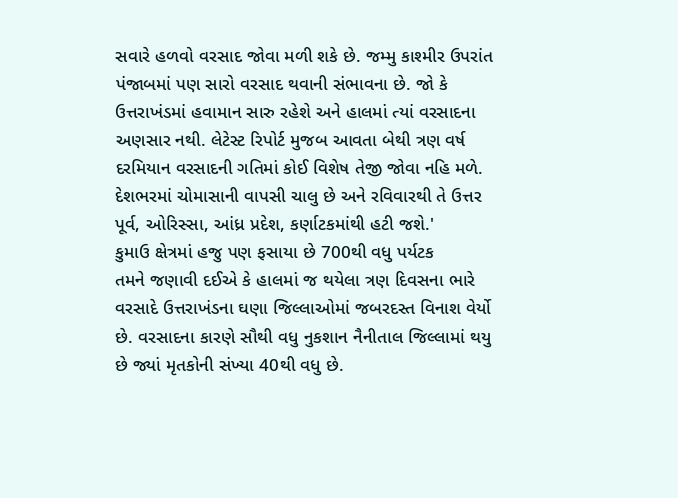સવારે હળવો વરસાદ જોવા મળી શકે છે. જમ્મુ કાશ્મીર ઉપરાંત પંજાબમાં પણ સારો વરસાદ થવાની સંભાવના છે. જો કે ઉત્તરાખંડમાં હવામાન સારુ રહેશે અને હાલમાં ત્યાં વરસાદના અણસાર નથી. લેટેસ્ટ રિપોર્ટ મુજબ આવતા બેથી ત્રણ વર્ષ દરમિયાન વરસાદની ગતિમાં કોઈ વિશેષ તેજી જોવા નહિ મળે. દેશભરમાં ચોમાસાની વાપસી ચાલુ છે અને રવિવારથી તે ઉત્તર પૂર્વ, ઓરિસ્સા, આંધ્ર પ્રદેશ, કર્ણાટકમાંથી હટી જશે.'
કુમાઉ ક્ષેત્રમાં હજુ પણ ફસાયા છે 700થી વધુ પર્યટક
તમને જણાવી દઈએ કે હાલમાં જ થયેલા ત્રણ દિવસના ભારે વરસાદે ઉત્તરાખંડના ઘણા જિલ્લાઓમાં જબરદસ્ત વિનાશ વેર્યો છે. વરસાદના કારણે સૌથી વધુ નુકશાન નૈનીતાલ જિલ્લામાં થયુ છે જ્યાં મૃતકોની સંખ્યા 40થી વધુ છે.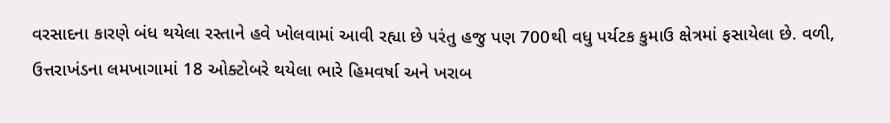વરસાદના કારણે બંધ થયેલા રસ્તાને હવે ખોલવામાં આવી રહ્યા છે પરંતુ હજુ પણ 700થી વધુ પર્યટક કુમાઉ ક્ષેત્રમાં ફસાયેલા છે. વળી, ઉત્તરાખંડના લમખાગામાં 18 ઓક્ટોબરે થયેલા ભારે હિમવર્ષા અને ખરાબ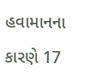હવામાનના કારણે 17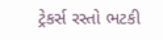ટ્રેકર્સ રસ્તો ભટકી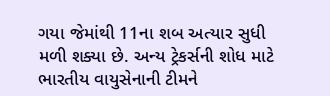ગયા જેમાંથી 11ના શબ અત્યાર સુધી મળી શક્યા છે. અન્ય ટ્રેકર્સની શોધ માટે ભારતીય વાયુસેનાની ટીમને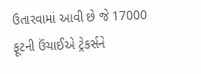ઉતારવામાં આવી છે જે 17000 ફૂટની ઉંચાઈએ ટ્રેકર્સને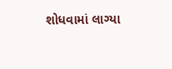શોધવામાં લાગ્યા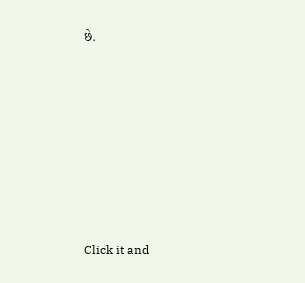છે.












Click it and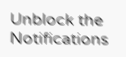Unblock the Notifications